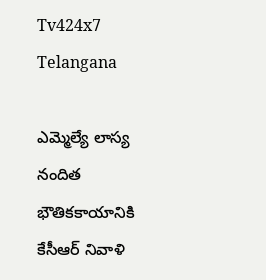Tv424x7
Telangana

ఎమ్మెల్యే లాస్య నందిత భౌతికకాయానికి కేసీఆర్ నివాళి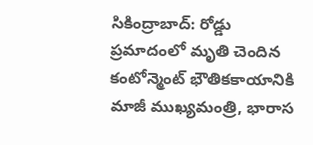సికింద్రాబాద్: రోడ్డు ప్రమాదంలో మృతి చెందిన కంటోన్మెంట్ భౌతికకాయానికి మాజీ ముఖ్యమంత్రి, భారాస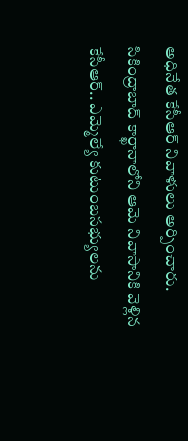అధినేత కేసీఆర్ నివాళులు అర్పించారు. సికింద్రాబాద్ కార్ఖానాలోని ఆమె నివాసానికి వెళ్లిన కేసీఆర్.. ఎమ్మెల్యే కుటుంబసభ్యులను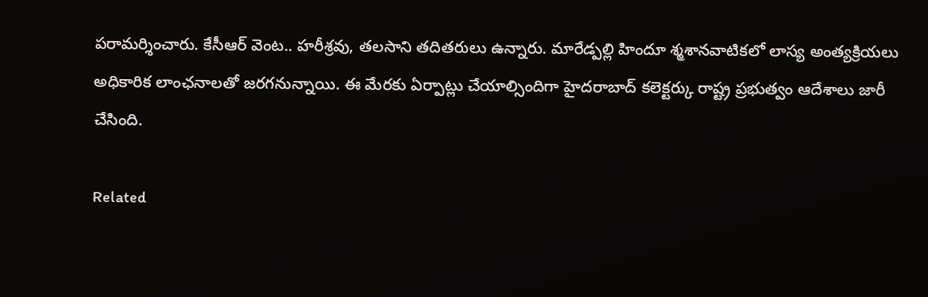పరామర్శించారు. కేసీఆర్ వెంట.. హరీశ్రవు, తలసాని తదితరులు ఉన్నారు. మారేడ్పల్లి హిందూ శ్మశానవాటికలో లాస్య అంత్యక్రియలు అధికారిక లాంఛనాలతో జరగనున్నాయి. ఈ మేరకు ఏర్పాట్లు చేయాల్సిందిగా హైదరాబాద్ కలెక్టర్కు రాష్ట్ర ప్రభుత్వం ఆదేశాలు జారీ చేసింది.

Related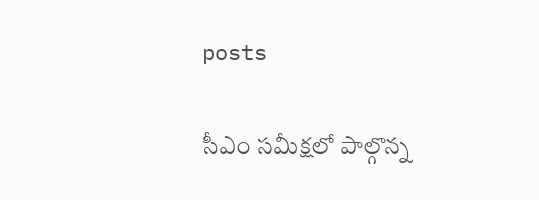posts

సీఎం సమీక్షలో పాల్గొన్న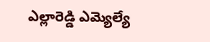ఎల్లారెడ్డి ఎమ్యెల్యే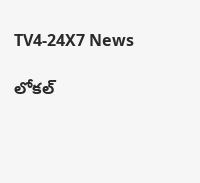TV4-24X7 News

లోకల్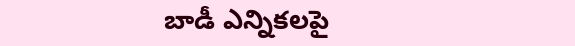బాడీ ఎన్నికలపై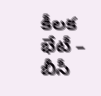కీలక భేటీ – బీసీ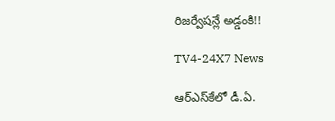రిజర్వేషన్లే అడ్డంకి!!

TV4-24X7 News

ఆర్‌ఎస్‌కేలో డీ.ఏ.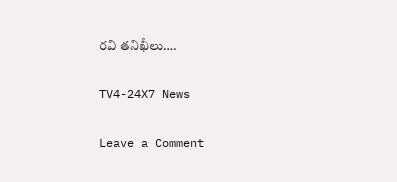రవి తనిఖీలు….

TV4-24X7 News

Leave a Comment